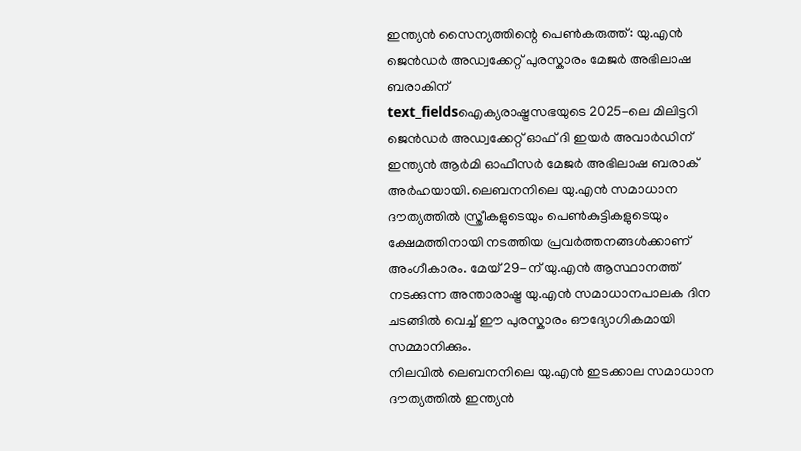ഇന്ത്യൻ സൈന്യത്തിന്റെ പെൺകരുത്ത്: യു.എൻ ജെൻഡർ അഡ്വക്കേറ്റ് പുരസ്കാരം മേജർ അഭിലാഷ ബരാകിന്
text_fieldsഐക്യരാഷ്ട്രസഭയുടെ 2025-ലെ മിലിട്ടറി ജെൻഡർ അഡ്വക്കേറ്റ് ഓഫ് ദി ഇയർ അവാർഡിന് ഇന്ത്യൻ ആർമി ഓഫീസർ മേജർ അഭിലാഷ ബരാക് അർഹയായി.ലെബനനിലെ യു.എൻ സമാധാന ദൗത്യത്തിൽ സ്ത്രീകളുടെയും പെൺകുട്ടികളുടെയും ക്ഷേമത്തിനായി നടത്തിയ പ്രവർത്തനങ്ങൾക്കാണ് അംഗീകാരം. മേയ് 29-ന് യു.എൻ ആസ്ഥാനത്ത് നടക്കുന്ന അന്താരാഷ്ട്ര യു.എൻ സമാധാനപാലക ദിന ചടങ്ങിൽ വെച്ച് ഈ പുരസ്കാരം ഔദ്യോഗികമായി സമ്മാനിക്കും.
നിലവിൽ ലെബനനിലെ യു.എൻ ഇടക്കാല സമാധാന ദൗത്യത്തിൽ ഇന്ത്യൻ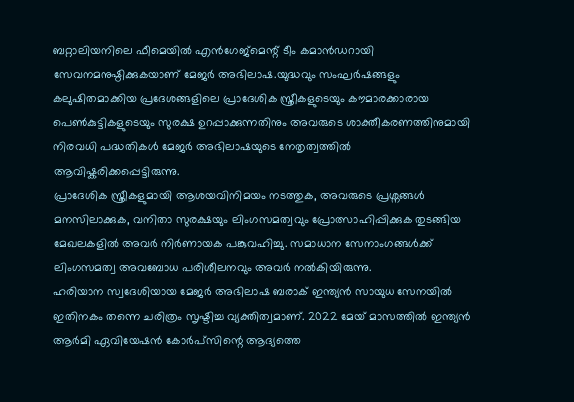ബറ്റാലിയനിലെ ഫീമെയിൽ എൻഗേജ്മെന്റ് ടീം കമാൻഡറായി സേവനമനുഷ്ഠിക്കുകയാണ് മേജർ അഭിലാഷ.യുദ്ധവും സംഘർഷങ്ങളും കലുഷിതമാക്കിയ പ്രദേശങ്ങളിലെ പ്രാദേശിക സ്ത്രീകളുടെയും കൗമാരക്കാരായ പെൺകുട്ടികളുടെയും സുരക്ഷ ഉറപ്പാക്കുന്നതിനും അവരുടെ ശാക്തീകരണത്തിനുമായി നിരവധി പദ്ധതികൾ മേജർ അഭിലാഷയുടെ നേതൃത്വത്തിൽ ആവിഷ്കരിക്കപ്പെട്ടിരുന്നു.
പ്രാദേശിക സ്ത്രീകളുമായി ആശയവിനിമയം നടത്തുക, അവരുടെ പ്രശ്നങ്ങൾ മനസിലാക്കുക, വനിതാ സുരക്ഷയും ലിംഗസമത്വവും പ്രോത്സാഹിപ്പിക്കുക തുടങ്ങിയ മേഖലകളിൽ അവർ നിർണായക പങ്കുവഹിച്ചു. സമാധാന സേനാംഗങ്ങൾക്ക് ലിംഗസമത്വ അവബോധ പരിശീലനവും അവർ നൽകിയിരുന്നു.
ഹരിയാന സ്വദേശിയായ മേജർ അഭിലാഷ ബരാക് ഇന്ത്യൻ സായുധ സേനയിൽ ഇതിനകം തന്നെ ചരിത്രം സൃഷ്ടിച്ച വ്യക്തിത്വമാണ്. 2022 മേയ് മാസത്തിൽ ഇന്ത്യൻ ആർമി ഏവിയേഷൻ കോർപ്സിന്റെ ആദ്യത്തെ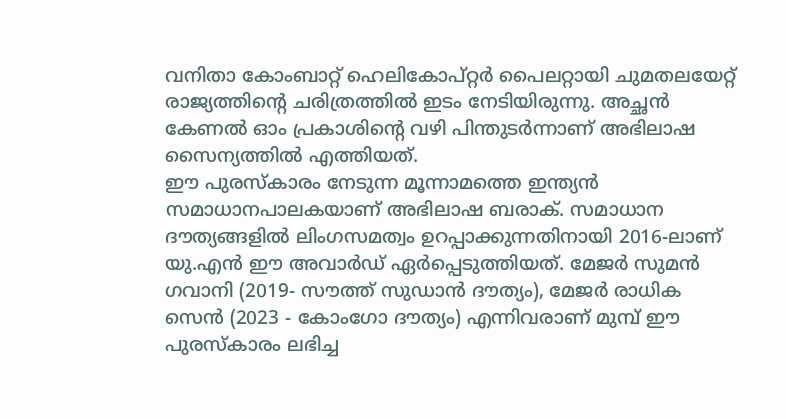വനിതാ കോംബാറ്റ് ഹെലികോപ്റ്റർ പൈലറ്റായി ചുമതലയേറ്റ് രാജ്യത്തിന്റെ ചരിത്രത്തിൽ ഇടം നേടിയിരുന്നു. അച്ഛൻ കേണൽ ഓം പ്രകാശിന്റെ വഴി പിന്തുടർന്നാണ് അഭിലാഷ സൈന്യത്തിൽ എത്തിയത്.
ഈ പുരസ്കാരം നേടുന്ന മൂന്നാമത്തെ ഇന്ത്യൻ സമാധാനപാലകയാണ് അഭിലാഷ ബരാക്. സമാധാന ദൗത്യങ്ങളിൽ ലിംഗസമത്വം ഉറപ്പാക്കുന്നതിനായി 2016-ലാണ് യു.എൻ ഈ അവാർഡ് ഏർപ്പെടുത്തിയത്. മേജർ സുമൻ ഗവാനി (2019- സൗത്ത് സുഡാൻ ദൗത്യം), മേജർ രാധിക സെൻ (2023 - കോംഗോ ദൗത്യം) എന്നിവരാണ് മുമ്പ് ഈ പുരസ്കാരം ലഭിച്ച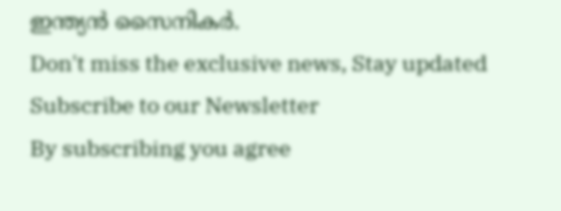ഇന്ത്യൻ സൈനികർ.
Don't miss the exclusive news, Stay updated
Subscribe to our Newsletter
By subscribing you agree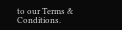to our Terms & Conditions.